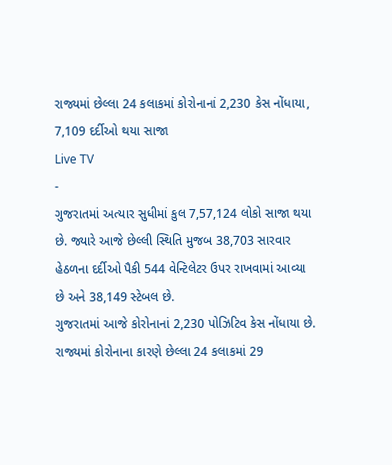રાજ્યમાં છેલ્લા 24 કલાકમાં કોરોનાનાં 2,230 કેસ નોંધાયા, 7,109 દર્દીઓ થયા સાજા
Live TV
-
ગુજરાતમાં અત્યાર સુધીમાં કુલ 7,57,124 લોકો સાજા થયા છે. જ્યારે આજે છેલ્લી સ્થિતિ મુજબ 38,703 સારવાર હેઠળના દર્દીઓ પૈકી 544 વેન્ટિલેટર ઉપર રાખવામાં આવ્યા છે અને 38,149 સ્ટેબલ છે.
ગુજરાતમાં આજે કોરોનાનાં 2,230 પોઝિટિવ કેસ નોંધાયા છે. રાજ્યમાં કોરોનાના કારણે છેલ્લા 24 કલાકમાં 29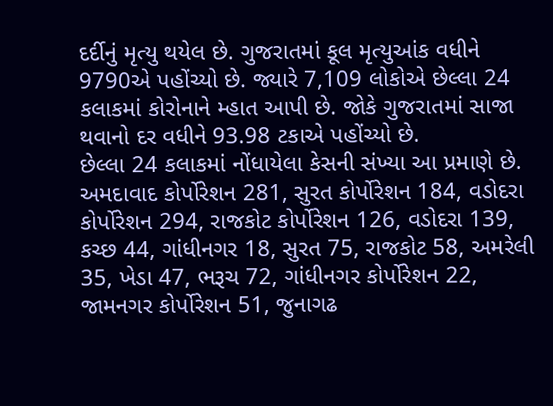દર્દીનું મૃત્યુ થયેલ છે. ગુજરાતમાં કૂલ મૃત્યુઆંક વધીને 9790એ પહોંચ્યો છે. જ્યારે 7,109 લોકોએ છેલ્લા 24 કલાકમાં કોરોનાને મ્હાત આપી છે. જોકે ગુજરાતમાં સાજા થવાનો દર વધીને 93.98 ટકાએ પહોંચ્યો છે.
છેલ્લા 24 કલાકમાં નોંધાયેલા કેસની સંખ્યા આ પ્રમાણે છે. અમદાવાદ કોર્પોરેશન 281, સુરત કોર્પોરેશન 184, વડોદરા કોર્પોરેશન 294, રાજકોટ કોર્પોરેશન 126, વડોદરા 139, કચ્છ 44, ગાંધીનગર 18, સુરત 75, રાજકોટ 58, અમરેલી 35, ખેડા 47, ભરૂચ 72, ગાંધીનગર કોર્પોરેશન 22, જામનગર કોર્પોરેશન 51, જુનાગઢ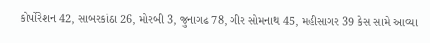કોર્પોરેશન 42, સાબરકાંઠા 26, મોરબી 3, જુનાગઢ 78, ગીર સોમનાથ 45, મહીસાગર 39 કેસ સામે આવ્યા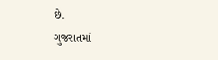છે.
ગુજરાતમાં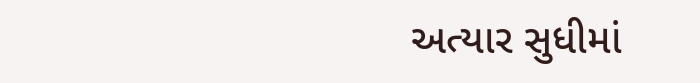અત્યાર સુધીમાં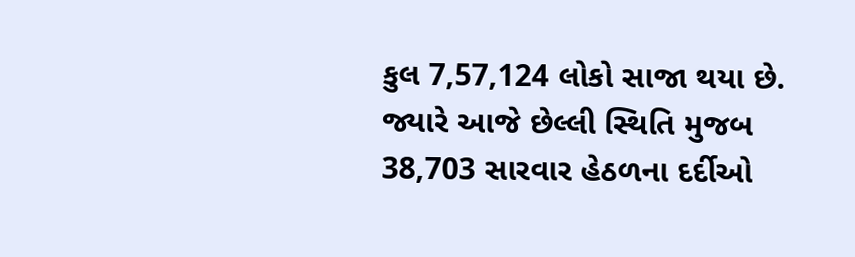કુલ 7,57,124 લોકો સાજા થયા છે. જ્યારે આજે છેલ્લી સ્થિતિ મુજબ 38,703 સારવાર હેઠળના દર્દીઓ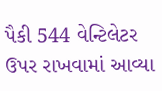પૈકી 544 વેન્ટિલેટર ઉપર રાખવામાં આવ્યા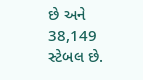છે અને 38,149 સ્ટેબલ છે.